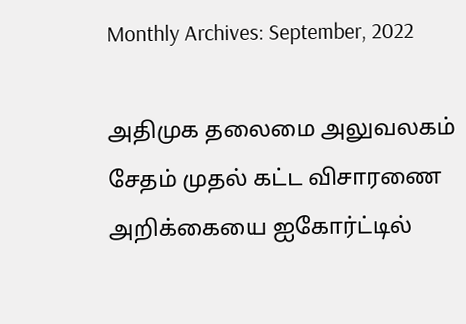Monthly Archives: September, 2022

அதிமுக தலைமை அலுவலகம் சேதம் முதல் கட்ட விசாரணை அறிக்கையை ஐகோர்ட்டில்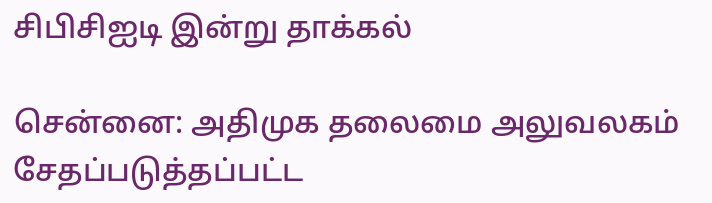சிபிசிஐடி இன்று தாக்கல்

சென்னை: அதிமுக தலைமை அலுவலகம் சேதப்படுத்தப்பட்ட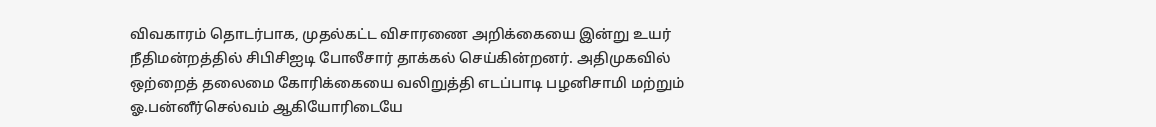விவகாரம் தொடர்பாக, முதல்கட்ட விசாரணை அறிக்கையை இன்று உயர் நீதிமன்றத்தில் சிபிசிஐடி போலீசார் தாக்கல் செய்கின்றனர். அதிமுகவில் ஒற்றைத் தலைமை கோரிக்கையை வலிறுத்தி எடப்பாடி பழனிசாமி மற்றும் ஓ.பன்னீர்செல்வம் ஆகியோரிடையே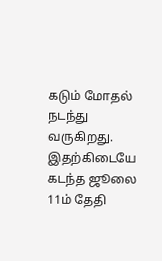கடும் மோதல் நடந்து வருகிறது. இதற்கிடையே கடந்த ஜூலை 11ம் தேதி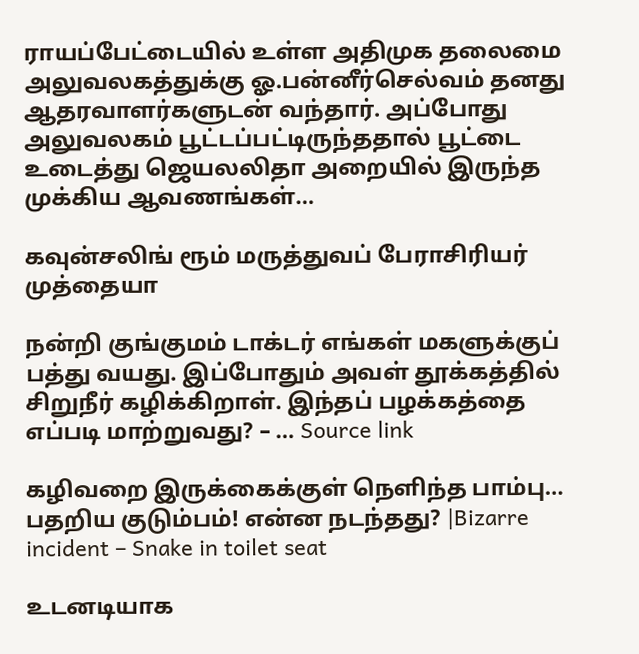ராயப்பேட்டையில் உள்ள அதிமுக தலைமை அலுவலகத்துக்கு ஓ.பன்னீர்செல்வம் தனது ஆதரவாளர்களுடன் வந்தார். அப்போது அலுவலகம் பூட்டப்பட்டிருந்ததால் பூட்டை உடைத்து ஜெயலலிதா அறையில் இருந்த முக்கிய ஆவணங்கள்…

கவுன்சலிங் ரூம் மருத்துவப் பேராசிரியர் முத்தையா

நன்றி குங்குமம் டாக்டர் எங்கள் மகளுக்குப் பத்து வயது. இப்போதும் அவள் தூக்கத்தில் சிறுநீர் கழிக்கிறாள். இந்தப் பழக்கத்தை எப்படி மாற்றுவது? – … Source link

கழிவறை இருக்கைக்குள் நெளிந்த பாம்பு… பதறிய குடும்பம்! என்ன நடந்தது? |Bizarre incident – Snake in toilet seat

உடனடியாக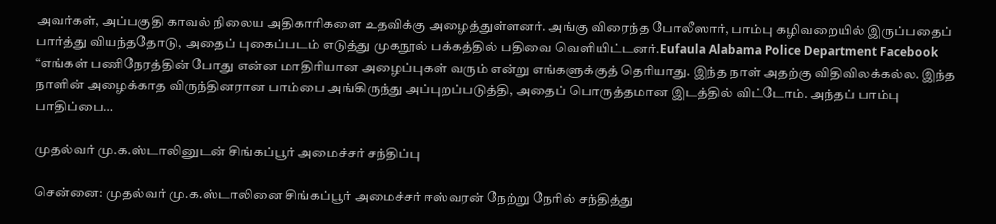அவர்கள், அப்பகுதி காவல் நிலைய அதிகாரிகளை உதவிக்கு அழைத்துள்ளனர். அங்கு விரைந்த போலீஸார், பாம்பு கழிவறையில் இருப்பதைப் பார்த்து வியந்ததோடு, அதைப் புகைப்படம் எடுத்து முகநூல் பக்கத்தில் பதிவை வெளியிட்டனர்.Eufaula Alabama Police Department Facebook “எங்கள் பணிநேரத்தின் போது என்ன மாதிரியான அழைப்புகள் வரும் என்று எங்களுக்குத் தெரியாது. இந்த நாள் அதற்கு விதிவிலக்கல்ல. இந்த நாளின் அழைக்காத விருந்தினரான பாம்பை அங்கிருந்து அப்புறப்படுத்தி, அதைப் பொருத்தமான இடத்தில் விட்டோம். அந்தப் பாம்பு பாதிப்பை…

முதல்வர் மு.க.ஸ்டாலினுடன் சிங்கப்பூர் அமைச்சர் சந்திப்பு

சென்னை: முதல்வர் மு.க.ஸ்டாலினை சிங்கப்பூர் அமைச்சர் ஈஸ்வரன் நேற்று நேரில் சந்தித்து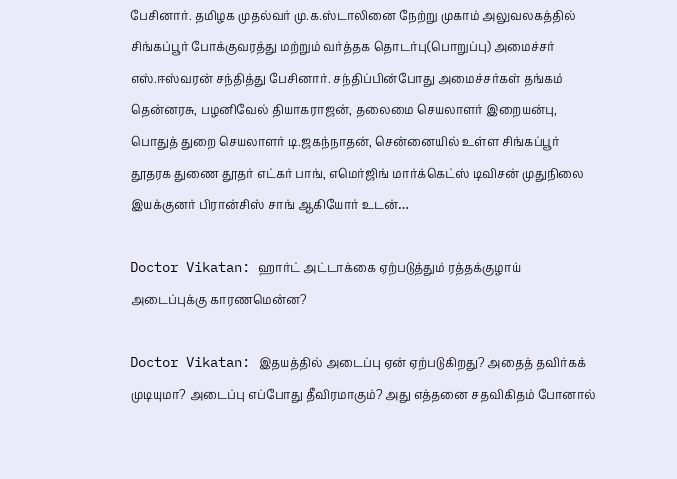பேசினார். தமிழக முதல்வர் மு.க.ஸ்டாலினை நேற்று முகாம் அலுவலகத்தில் சிங்கப்பூர் போக்குவரத்து மற்றும் வர்த்தக தொடர்பு(பொறுப்பு) அமைச்சர் எஸ்.ஈஸ்வரன் சந்தித்து பேசினார். சந்திப்பின்போது அமைச்சர்கள் தங்கம் தென்னரசு, பழனிவேல் தியாகராஜன், தலைமை செயலாளர் இறையன்பு, பொதுத் துறை செயலாளர் டி.ஜகந்நாதன், சென்னையில் உள்ள சிங்கப்பூர் தூதரக துணை தூதர் எட்கர் பாங், எமெர்ஜிங் மார்க்கெட்ஸ் டிவிசன் முதுநிலை இயக்குனர் பிரான்சிஸ் சாங் ஆகியோர் உடன்…

Doctor Vikatan: ஹார்ட் அட்டாக்கை ஏற்படுத்தும் ரத்தக்குழாய் அடைப்புக்கு காரணமென்ன?

Doctor Vikatan: இதயத்தில் அடைப்பு ஏன் ஏற்படுகிறது? அதைத் தவிர்கக் முடியுமா? அடைப்பு எப்போது தீவிரமாகும்? அது எத்தனை சதவிகிதம் போனால்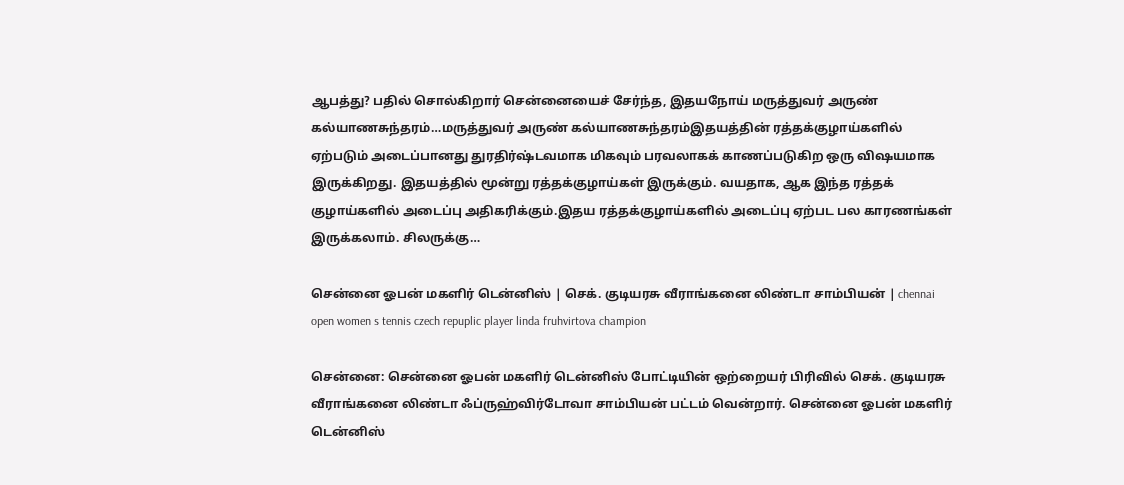ஆபத்து? பதில் சொல்கிறார் சென்னையைச் சேர்ந்த, இதயநோய் மருத்துவர் அருண் கல்யாணசுந்தரம்…மருத்துவர் அருண் கல்யாணசுந்தரம்இதயத்தின் ரத்தக்குழாய்களில் ஏற்படும் அடைப்பானது துரதிர்ஷ்டவமாக மிகவும் பரவலாகக் காணப்படுகிற ஒரு விஷயமாக இருக்கிறது. இதயத்தில் மூன்று ரத்தக்குழாய்கள் இருக்கும். வயதாக, ஆக இந்த ரத்தக் குழாய்களில் அடைப்பு அதிகரிக்கும்.இதய ரத்தக்குழாய்களில் அடைப்பு ஏற்பட பல காரணங்கள் இருக்கலாம். சிலருக்கு…

சென்னை ஓபன் மகளிர் டென்னிஸ் | செக். குடியரசு வீராங்கனை லிண்டா சாம்பியன் | chennai open women s tennis czech repuplic player linda fruhvirtova champion

சென்னை: சென்னை ஓபன் மகளிர் டென்னிஸ் போட்டியின் ஒற்றையர் பிரிவில் செக். குடியரசு வீராங்கனை லிண்டா ஃப்ருஹ்விர்டோவா சாம்பியன் பட்டம் வென்றார். சென்னை ஓபன் மகளிர் டென்னிஸ்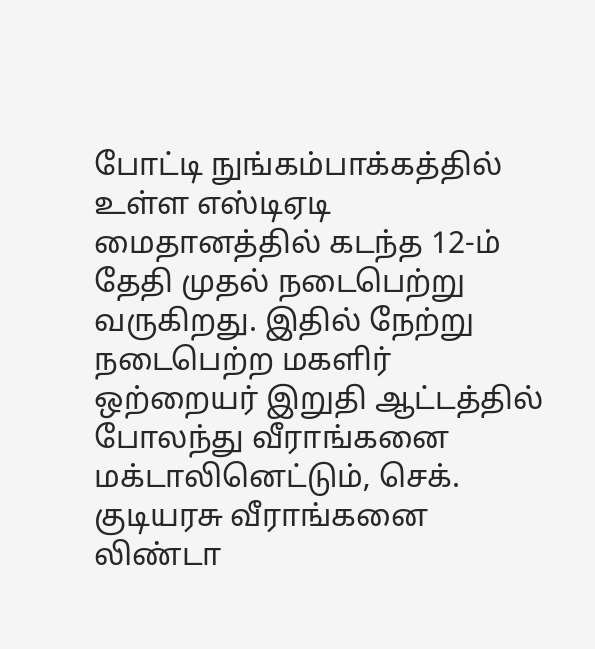போட்டி நுங்கம்பாக்கத்தில் உள்ள எஸ்டிஏடி மைதானத்தில் கடந்த 12-ம் தேதி முதல் நடைபெற்று வருகிறது. இதில் நேற்று நடைபெற்ற மகளிர் ஒற்றையர் இறுதி ஆட்டத்தில் போலந்து வீராங்கனை மக்டாலினெட்டும், செக். குடியரசு வீராங்கனை லிண்டா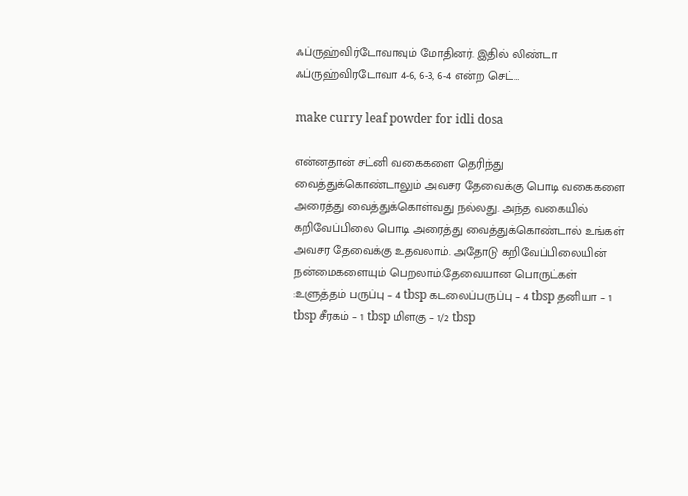ஃப்ருஹ்விர்டோவாவும் மோதினர். இதில் லிண்டா ஃப்ருஹ்விரடோவா 4-6, 6-3, 6-4 என்ற செட்…

make curry leaf powder for idli dosa

என்னதான் சட்னி வகைகளை தெரிந்து வைத்துக்கொண்டாலும் அவசர தேவைக்கு பொடி வகைகளை அரைத்து வைத்துக்கொள்வது நல்லது. அந்த வகையில் கறிவேப்பிலை பொடி அரைத்து வைத்துக்கொண்டால் உங்கள் அவசர தேவைக்கு உதவலாம். அதோடு கறிவேப்பிலையின் நன்மைகளையும் பெறலாம்.தேவையான பொருட்கள் :உளுத்தம் பருப்பு – 4 tbsp கடலைப்பருப்பு – 4 tbsp தனியா – 1 tbsp சீரகம் – 1 tbsp மிளகு – 1/2 tbsp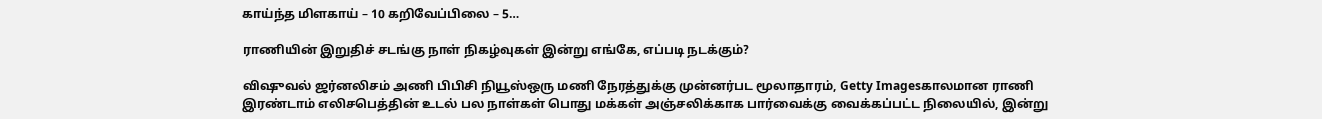காய்ந்த மிளகாய் – 10 கறிவேப்பிலை – 5…

ராணியின் இறுதிச் சடங்கு நாள் நிகழ்வுகள் இன்று எங்கே, எப்படி நடக்கும்?

விஷுவல் ஜர்னலிசம் அணி பிபிசி நியூஸ்ஒரு மணி நேரத்துக்கு முன்னர்பட மூலாதாரம், Getty Imagesகாலமான ராணி இரண்டாம் எலிசபெத்தின் உடல் பல நாள்கள் பொது மக்கள் அஞ்சலிக்காக பார்வைக்கு வைக்கப்பட்ட நிலையில், இன்று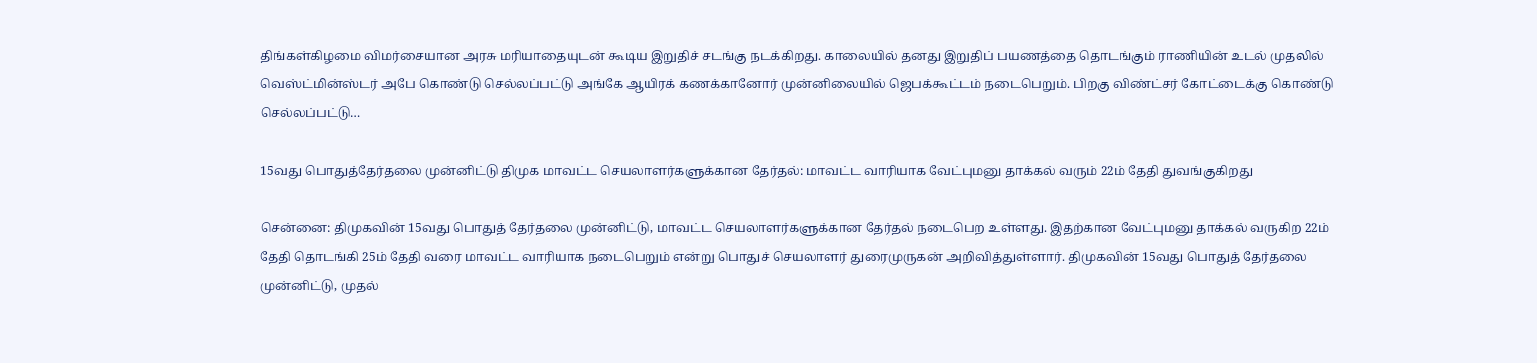திங்கள்கிழமை விமர்சையான அரசு மரியாதையுடன் கூடிய இறுதிச் சடங்கு நடக்கிறது. காலையில் தனது இறுதிப் பயணத்தை தொடங்கும் ராணியின் உடல் முதலில் வெஸ்ட்மின்ஸ்டர் அபே கொண்டு செல்லப்பட்டு அங்கே ஆயிரக் கணக்கானோர் முன்னிலையில் ஜெபக்கூட்டம் நடைபெறும். பிறகு விண்ட்சர் கோட்டைக்கு கொண்டு செல்லப்பட்டு…

15வது பொதுத்தேர்தலை முன்னிட்டு திமுக மாவட்ட செயலாளர்களுக்கான தேர்தல்: மாவட்ட வாரியாக வேட்புமனு தாக்கல் வரும் 22ம் தேதி துவங்குகிறது

சென்னை: திமுகவின் 15வது பொதுத் தேர்தலை முன்னிட்டு, மாவட்ட செயலாளர்களுக்கான தேர்தல் நடைபெற உள்ளது. இதற்கான வேட்புமனு தாக்கல் வருகிற 22ம் தேதி தொடங்கி 25ம் தேதி வரை மாவட்ட வாரியாக நடைபெறும் என்று பொதுச் செயலாளர் துரைமுருகன் அறிவித்துள்ளார். திமுகவின் 15வது பொதுத் தேர்தலை முன்னிட்டு, முதல்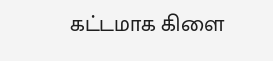கட்டமாக கிளை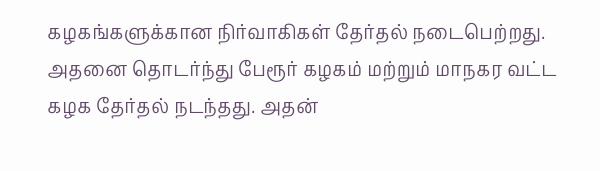கழகங்களுக்கான நிர்வாகிகள் தேர்தல் நடைபெற்றது. அதனை தொடர்ந்து பேரூர் கழகம் மற்றும் மாநகர வட்ட கழக தேர்தல் நடந்தது. அதன்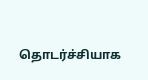தொடர்ச்சியாக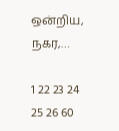ஒன்றிய, நகர,…

1 22 23 24 25 26 60